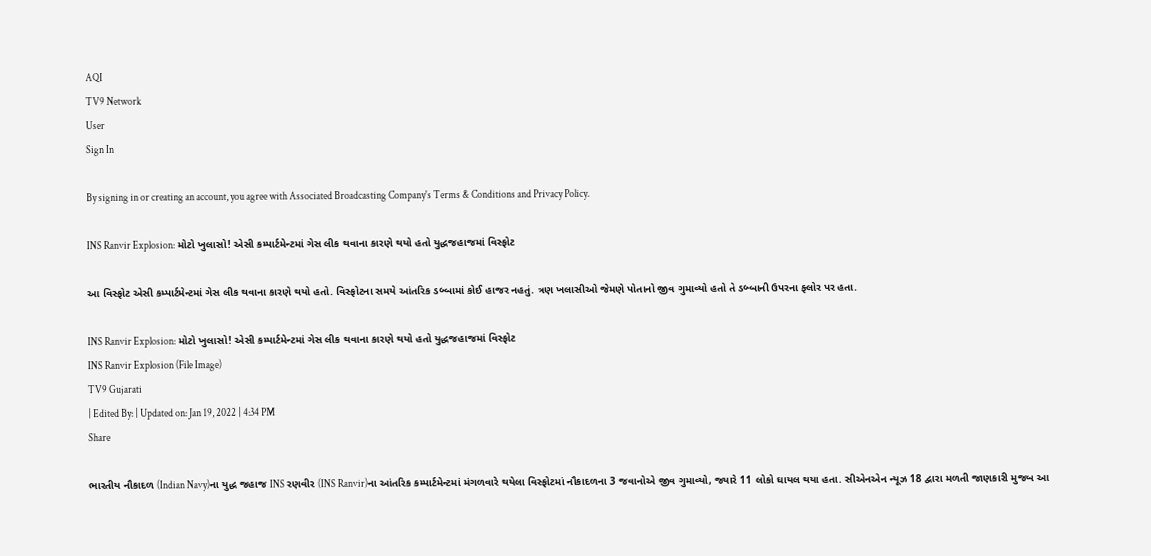AQI
TV9 Network
User
Sign In

By signing in or creating an account, you agree with Associated Broadcasting Company's Terms & Conditions and Privacy Policy.

INS Ranvir Explosion: મોટો ખુલાસો! એસી કમ્પાર્ટમેન્ટમાં ગેસ લીક થવાના કારણે થયો હતો યુદ્ધજહાજમાં વિસ્ફોટ

આ વિસ્ફોટ એસી કમ્પાર્ટમેન્ટમાં ગેસ લીક થવાના કારણે થયો હતો. વિસ્ફોટના સમયે આંતરિક ડબ્બામાં કોઈ હાજર નહતું. ત્રણ ખલાસીઓ જેમણે પોતાનો જીવ ગુમાવ્યો હતો તે ડબ્બાની ઉપરના ફ્લોર પર હતા.

INS Ranvir Explosion: મોટો ખુલાસો! એસી કમ્પાર્ટમેન્ટમાં ગેસ લીક થવાના કારણે થયો હતો યુદ્ધજહાજમાં વિસ્ફોટ
INS Ranvir Explosion (File Image)
TV9 Gujarati
| Edited By: | Updated on: Jan 19, 2022 | 4:34 PM
Share

ભારતીય નૌકાદળ (Indian Navy)ના યુદ્ધ જહાજ INS રણવીર (INS Ranvir)ના આંતરિક કમ્પાર્ટમેન્ટમાં મંગળવારે થયેલા વિસ્ફોટમાં નૌકાદળના 3 જવાનોએ જીવ ગુમાવ્યો, જ્યારે 11 લોકો ઘાયલ થયા હતા. સીએનએન ન્યૂઝ 18 દ્વારા મળતી જાણકારી મુજબ આ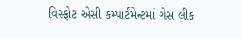વિસ્ફોટ એસી કમ્પાર્ટમેન્ટમાં ગેસ લીક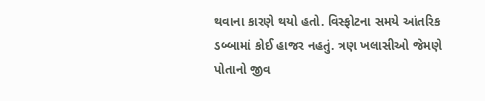થવાના કારણે થયો હતો. વિસ્ફોટના સમયે આંતરિક ડબ્બામાં કોઈ હાજર નહતું. ત્રણ ખલાસીઓ જેમણે પોતાનો જીવ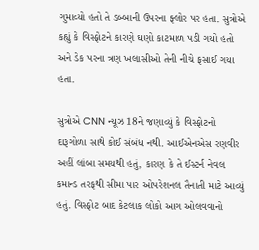ગુમાવ્યો હતો તે ડબ્બાની ઉપરના ફ્લોર પર હતા. સુત્રોએ કહ્યું કે વિસ્ફોટને કારણે ઘણો કાટમાળ પડી ગયો હતો અને ડેક પરના ત્રણ ખલાસીઓ તેની નીચે ફસાઈ ગયા હતા.

સુત્રોએ CNN ન્યૂઝ 18ને જણાવ્યું કે વિસ્ફોટનો દારૂગોળા સાથે કોઈ સંબંધ નથી. આઈએનએસ રણવીર અહીં લાંબા સમયથી હતું, કારણ કે તે ઈસ્ટર્ન નેવલ કમાન્ડ તરફથી સીમા પાર ઓપરેશનલ તૈનાતી માટે આવ્યું હતું. વિસ્ફોટ બાદ કેટલાક લોકો આગ ઓલવવાનો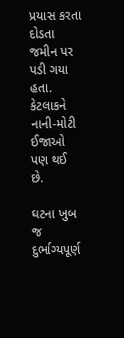પ્રયાસ કરતા દોડતા જમીન પર પડી ગયા હતા. કેટલાકને નાની-મોટી ઈજાઓ પણ થઈ છે.

ઘટના ખુબ જ દુર્ભાગ્યપૂર્ણ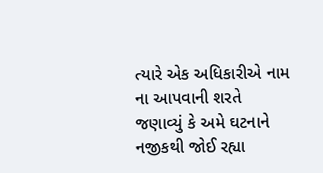ત્યારે એક અધિકારીએ નામ ના આપવાની શરતે જણાવ્યું કે અમે ઘટનાને નજીકથી જોઈ રહ્યા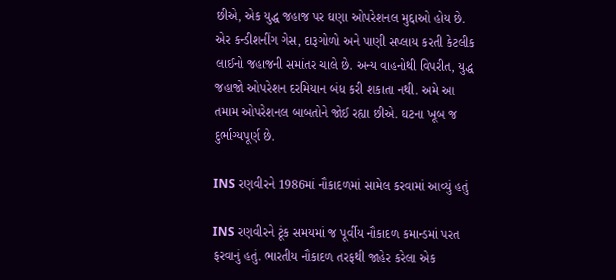છીએ, એક યુદ્ધ જહાજ પર ઘણા ઓપરેશનલ મુદ્દાઓ હોય છે. એર કન્ડીશનીંગ ગેસ, દારૂગોળો અને પાણી સપ્લાય કરતી કેટલીક લાઈનો જહાજની સમાંતર ચાલે છે. અન્ય વાહનોથી વિપરીત, યુદ્ધ જહાજો ઓપરેશન દરમિયાન બંધ કરી શકાતા નથી. અમે આ તમામ ઓપરેશનલ બાબતોને જોઈ રહ્યા છીએ. ઘટના ખૂબ જ દુર્ભાગ્યપૂર્ણ છે.

INS રણવીરને 1986માં નૌકાદળમાં સામેલ કરવામાં આવ્યું હતું

INS રણવીરને ટૂંક સમયમાં જ પૂર્વીય નૌકાદળ કમાન્ડમાં પરત ફરવાનું હતું. ભારતીય નૌકાદળ તરફથી જાહેર કરેલા એક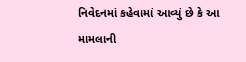નિવેદનમાં કહેવામાં આવ્યું છે કે આ મામલાની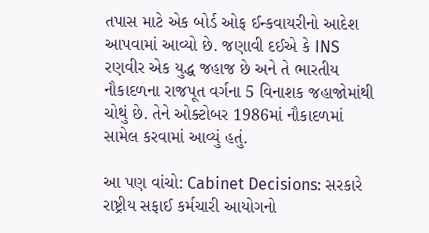તપાસ માટે એક બોર્ડ ઓફ ઈન્કવાયરીનો આદેશ આપવામાં આવ્યો છે. જણાવી દઈએ કે INS રણવીર એક યુદ્ધ જહાજ છે અને તે ભારતીય નૌકાદળના રાજપૂત વર્ગના 5 વિનાશક જહાજોમાંથી ચોથું છે. તેને ઓક્ટોબર 1986માં નૌકાદળમાં સામેલ કરવામાં આવ્યું હતું.

આ પણ વાંચો: Cabinet Decisions: સરકારે રાષ્ટ્રીય સફાઈ કર્મચારી આયોગનો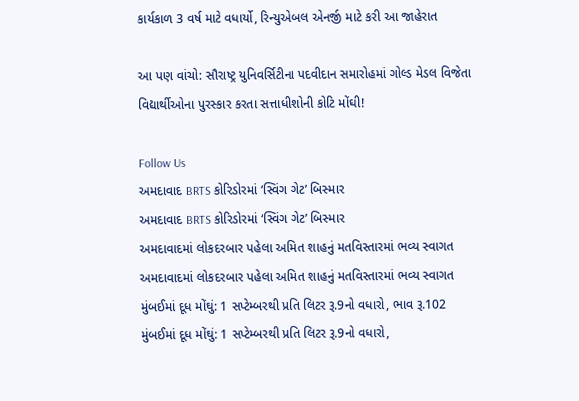કાર્યકાળ 3 વર્ષ માટે વધાર્યો, રિન્યુએબલ એનર્જી માટે કરી આ જાહેરાત

આ પણ વાંચો: સૌરાષ્ટ્ર યુનિવર્સિટીના પદવીદાન સમારોહમાં ગોલ્ડ મેડલ વિજેતા વિદ્યાર્થીઓના પુરસ્કાર કરતા સત્તાધીશોની કોટિ મોંઘી!

Follow Us
અમદાવાદ BRTS કોરિડોરમાં ‘સ્વિંગ ગેટ’ બિસ્માર
અમદાવાદ BRTS કોરિડોરમાં ‘સ્વિંગ ગેટ’ બિસ્માર
અમદાવાદમાં લોકદરબાર પહેલા અમિત શાહનું મતવિસ્તારમાં ભવ્ય સ્વાગત
અમદાવાદમાં લોકદરબાર પહેલા અમિત શાહનું મતવિસ્તારમાં ભવ્ય સ્વાગત
મુંબઈમાં દૂધ મોંઘું: 1 સપ્ટેમ્બરથી પ્રતિ લિટર રૂ.9નો વધારો, ભાવ રૂ.102
મુંબઈમાં દૂધ મોંઘું: 1 સપ્ટેમ્બરથી પ્રતિ લિટર રૂ.9નો વધારો,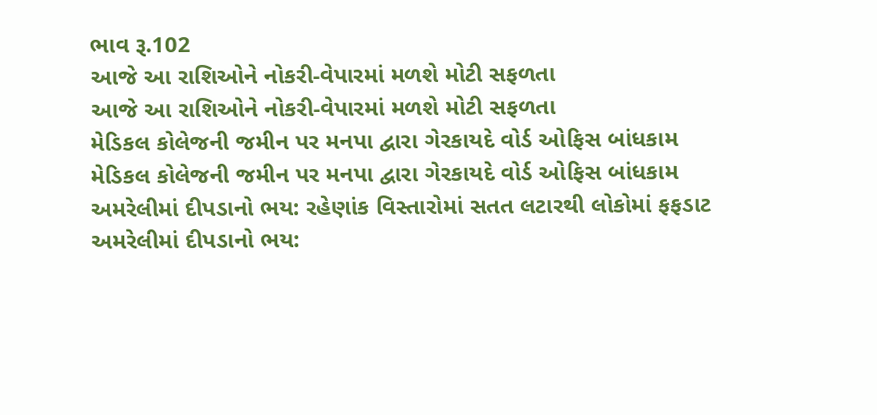ભાવ રૂ.102
આજે આ રાશિઓને નોકરી-વેપારમાં મળશે મોટી સફળતા
આજે આ રાશિઓને નોકરી-વેપારમાં મળશે મોટી સફળતા
મેડિકલ કોલેજની જમીન પર મનપા દ્વારા ગેરકાયદે વોર્ડ ઓફિસ બાંધકામ
મેડિકલ કોલેજની જમીન પર મનપા દ્વારા ગેરકાયદે વોર્ડ ઓફિસ બાંધકામ
અમરેલીમાં દીપડાનો ભય: રહેણાંક વિસ્તારોમાં સતત લટારથી લોકોમાં ફફડાટ
અમરેલીમાં દીપડાનો ભય: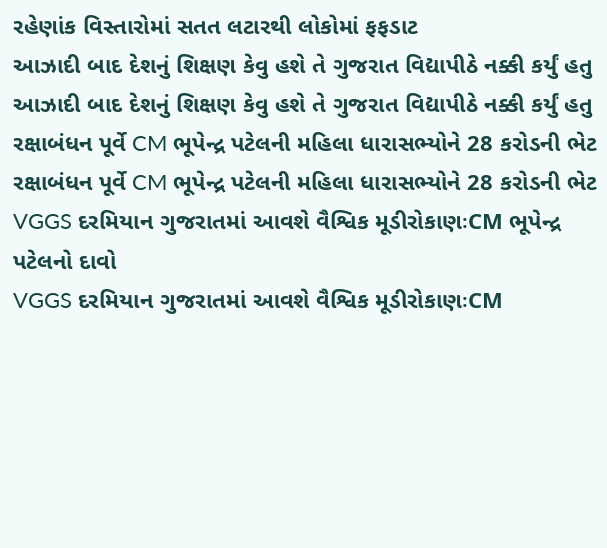રહેણાંક વિસ્તારોમાં સતત લટારથી લોકોમાં ફફડાટ
આઝાદી બાદ દેશનું શિક્ષણ કેવુ હશે તે ગુજરાત વિદ્યાપીઠે નક્કી કર્યું હતુ
આઝાદી બાદ દેશનું શિક્ષણ કેવુ હશે તે ગુજરાત વિદ્યાપીઠે નક્કી કર્યું હતુ
રક્ષાબંધન પૂર્વે CM ભૂપેન્દ્ર પટેલની મહિલા ધારાસભ્યોને 28 કરોડની ભેટ
રક્ષાબંધન પૂર્વે CM ભૂપેન્દ્ર પટેલની મહિલા ધારાસભ્યોને 28 કરોડની ભેટ
VGGS દરમિયાન ગુજરાતમાં આવશે વૈશ્વિક મૂડીરોકાણઃCM ભૂપેન્દ્ર પટેલનો દાવો
VGGS દરમિયાન ગુજરાતમાં આવશે વૈશ્વિક મૂડીરોકાણઃCM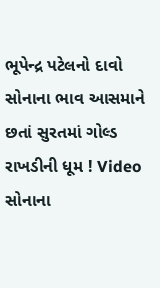ભૂપેન્દ્ર પટેલનો દાવો
સોનાના ભાવ આસમાને છતાં સુરતમાં ગોલ્ડ રાખડીની ધૂમ ! Video
સોનાના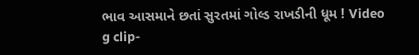ભાવ આસમાને છતાં સુરતમાં ગોલ્ડ રાખડીની ધૂમ ! Video
g clip-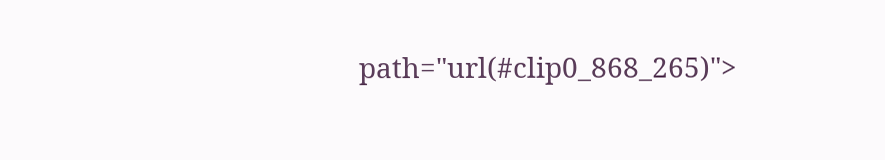path="url(#clip0_868_265)">